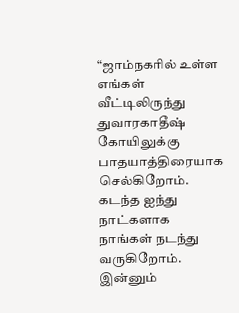“ஜாம்நகரில் உள்ள எங்கள் வீட்டிலிருந்து துவாரகாதீஷ் கோயிலுக்கு பாதயாத்திரையாக செல்கிறோம். கடந்த ஐந்து நாட்களாக நாங்கள் நடந்து வருகிறோம். இன்னும்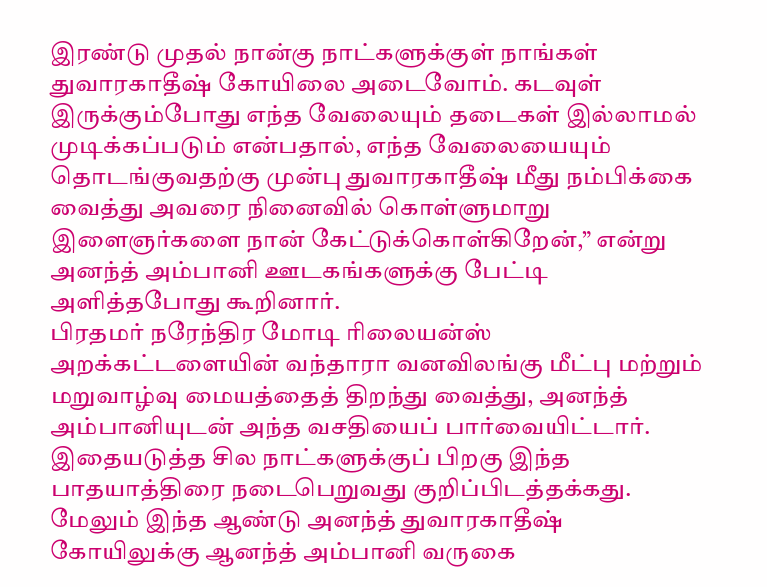இரண்டு முதல் நான்கு நாட்களுக்குள் நாங்கள் துவாரகாதீஷ் கோயிலை அடைவோம். கடவுள் இருக்கும்போது எந்த வேலையும் தடைகள் இல்லாமல் முடிக்கப்படும் என்பதால், எந்த வேலையையும் தொடங்குவதற்கு முன்பு துவாரகாதீஷ் மீது நம்பிக்கை வைத்து அவரை நினைவில் கொள்ளுமாறு இளைஞர்களை நான் கேட்டுக்கொள்கிறேன்,” என்று அனந்த் அம்பானி ஊடகங்களுக்கு பேட்டி அளித்தபோது கூறினார்.
பிரதமர் நரேந்திர மோடி ரிலையன்ஸ் அறக்கட்டளையின் வந்தாரா வனவிலங்கு மீட்பு மற்றும் மறுவாழ்வு மையத்தைத் திறந்து வைத்து, அனந்த் அம்பானியுடன் அந்த வசதியைப் பார்வையிட்டார். இதையடுத்த சில நாட்களுக்குப் பிறகு இந்த பாதயாத்திரை நடைபெறுவது குறிப்பிடத்தக்கது.
மேலும் இந்த ஆண்டு அனந்த் துவாரகாதீஷ் கோயிலுக்கு ஆனந்த் அம்பானி வருகை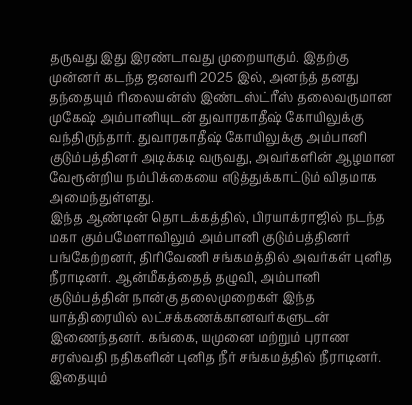தருவது இது இரண்டாவது முறையாகும். இதற்கு முன்னர் கடந்த ஜனவரி 2025 இல், அனந்த் தனது தந்தையும் ரிலையன்ஸ் இண்டஸ்ட்ரீஸ் தலைவருமான முகேஷ் அம்பானியுடன் துவாரகாதீஷ் கோயிலுக்கு வந்திருந்தார். துவாரகாதீஷ் கோயிலுக்கு அம்பானி குடும்பத்தினர் அடிக்கடி வருவது, அவர்களின் ஆழமான வேரூன்றிய நம்பிக்கையை எடுத்துக்காட்டும் விதமாக அமைந்துள்ளது.
இந்த ஆண்டின் தொடக்கத்தில், பிரயாக்ராஜில் நடந்த மகா கும்பமேளாவிலும் அம்பானி குடும்பத்தினர் பங்கேற்றனர், திரிவேணி சங்கமத்தில் அவர்கள் புனித நீராடினர். ஆன்மீகத்தைத் தழுவி, அம்பானி குடும்பத்தின் நான்கு தலைமுறைகள் இந்த யாத்திரையில் லட்சக்கணக்கானவர்களுடன் இணைந்தனர். கங்கை, யமுனை மற்றும் புராண சரஸ்வதி நதிகளின் புனித நீர் சங்கமத்தில் நீராடினர்.
இதையும்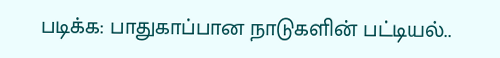படிக்க: பாதுகாப்பான நாடுகளின் பட்டியல்..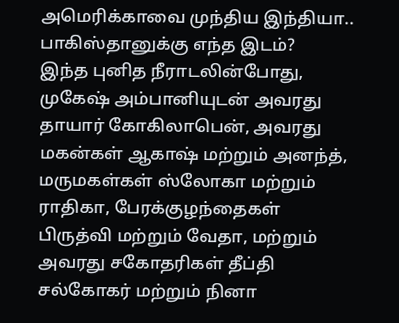அமெரிக்காவை முந்திய இந்தியா.. பாகிஸ்தானுக்கு எந்த இடம்?
இந்த புனித நீராடலின்போது, முகேஷ் அம்பானியுடன் அவரது தாயார் கோகிலாபென், அவரது மகன்கள் ஆகாஷ் மற்றும் அனந்த், மருமகள்கள் ஸ்லோகா மற்றும் ராதிகா, பேரக்குழந்தைகள் பிருத்வி மற்றும் வேதா, மற்றும் அவரது சகோதரிகள் தீப்தி சல்கோகர் மற்றும் நினா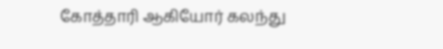கோத்தாரி ஆகியோர் கலந்து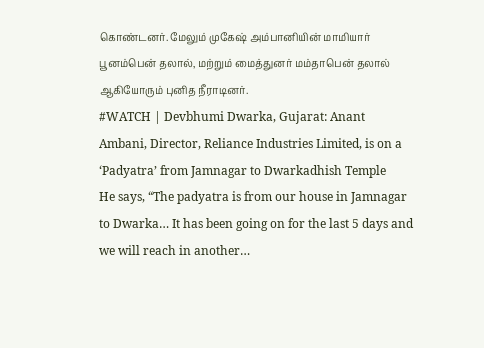கொண்டனர். மேலும் முகேஷ் அம்பானியின் மாமியார் பூனம்பென் தலால், மற்றும் மைத்துனர் மம்தாபென் தலால் ஆகியோரும் புனித நீராடினர்.
#WATCH | Devbhumi Dwarka, Gujarat: Anant Ambani, Director, Reliance Industries Limited, is on a ‘Padyatra’ from Jamnagar to Dwarkadhish Temple
He says, “The padyatra is from our house in Jamnagar to Dwarka… It has been going on for the last 5 days and we will reach in another…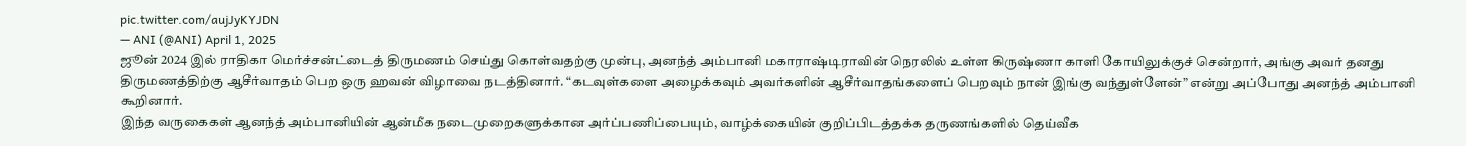pic.twitter.com/aujJyKYJDN
— ANI (@ANI) April 1, 2025
ஜூன் 2024 இல் ராதிகா மெர்ச்சன்ட்டைத் திருமணம் செய்து கொள்வதற்கு முன்பு, அனந்த் அம்பானி மகாராஷ்டிராவின் நெரலில் உள்ள கிருஷ்ணா காளி கோயிலுக்குச் சென்றார், அங்கு அவர் தனது திருமணத்திற்கு ஆசீர்வாதம் பெற ஒரு ஹவன் விழாவை நடத்தினார். “கடவுள்களை அழைக்கவும் அவர்களின் ஆசீர்வாதங்களைப் பெறவும் நான் இங்கு வந்துள்ளேன்” என்று அப்போது அனந்த் அம்பானி கூறினார்.
இந்த வருகைகள் ஆனந்த் அம்பானியின் ஆன்மீக நடைமுறைகளுக்கான அர்ப்பணிப்பையும், வாழ்க்கையின் குறிப்பிடத்தக்க தருணங்களில் தெய்வீக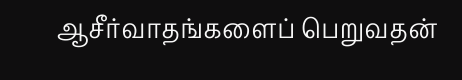ஆசீர்வாதங்களைப் பெறுவதன்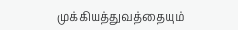முக்கியத்துவத்தையும்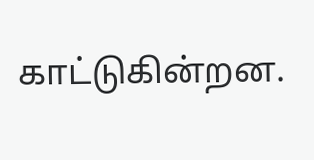காட்டுகின்றன.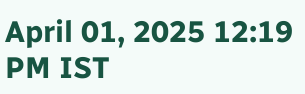April 01, 2025 12:19 PM IST